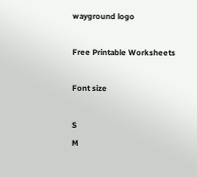wayground logo

Free Printable Worksheets

Font size

S
M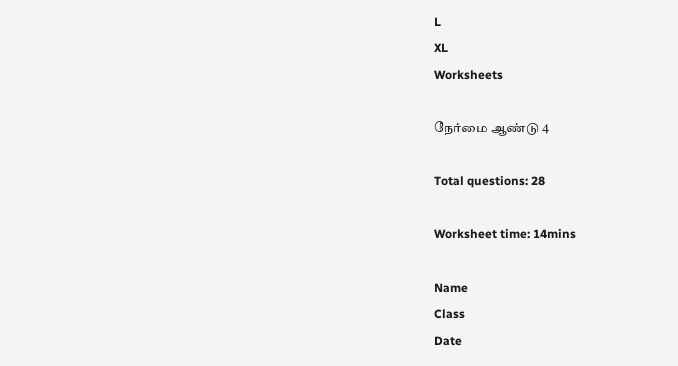L
XL
Worksheets

நேர்மை ஆண்டு 4

Total questions: 28

Worksheet time: 14mins

Name
Class
Date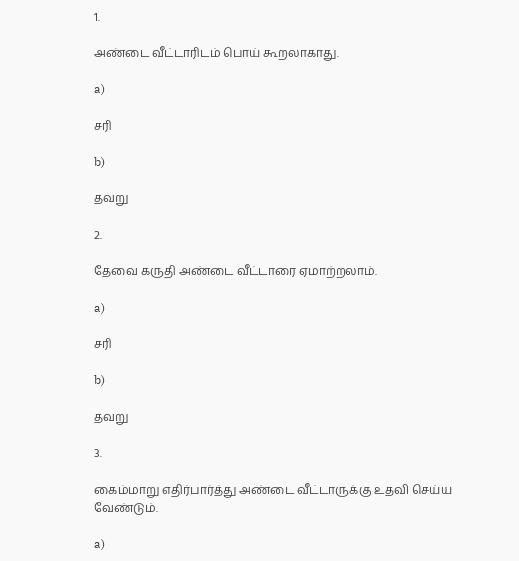1.

அண்டை வீட்டாரிடம் பொய் கூறலாகாது.

a)

சரி

b)

தவறு

2.

தேவை கருதி அண்டை வீட்டாரை ஏமாற்றலாம்.

a)

சரி

b)

தவறு

3.

கைம்மாறு எதிர்பார்த்து அண்டை வீட்டாருக்கு உதவி செய்ய வேண்டும்.

a)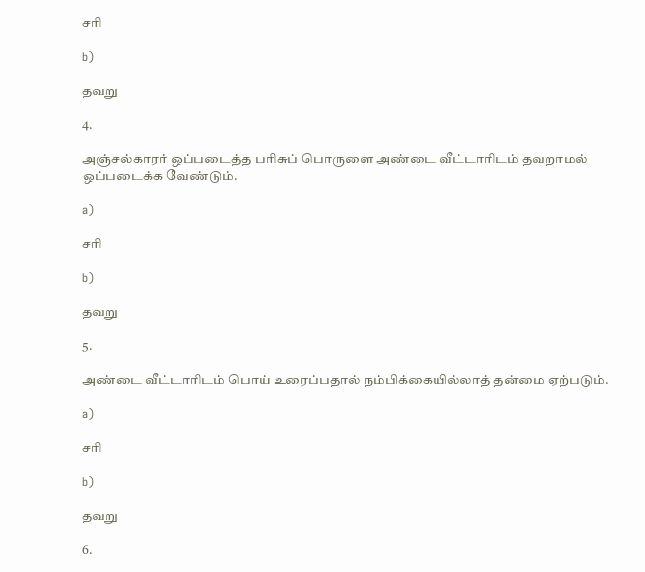சரி

b)

தவறு

4.

அஞ்சல்காரர் ஒப்படைத்த பரிசுப் பொருளை அண்டை வீட்டாரிடம் தவறாமல் ஒப்படைக்க வேண்டும்.

a)

சரி

b)

தவறு

5.

அண்டை வீட்டாரிடம் பொய் உரைப்பதால் நம்பிக்கையில்லாத் தன்மை ஏற்படும்.

a)

சரி

b)

தவறு

6.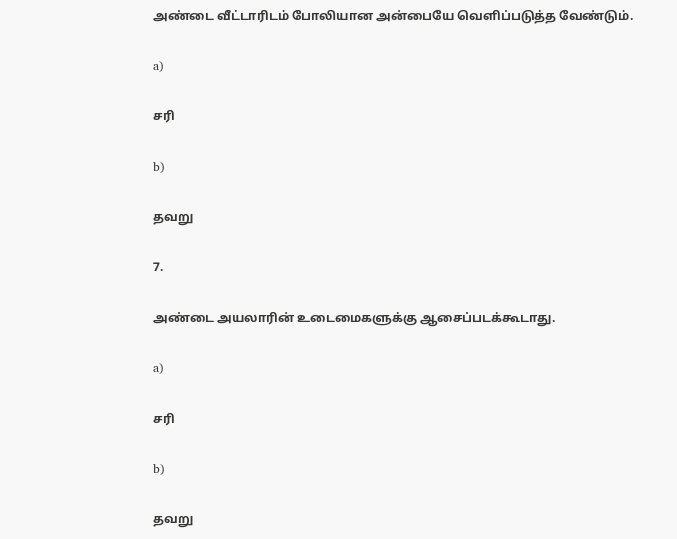அண்டை வீட்டாரிடம் போலியான அன்பையே வெளிப்படுத்த வேண்டும்.

a)

சரி

b)

தவறு

7.

அண்டை அயலாரின் உடைமைகளுக்கு ஆசைப்படக்கூடாது.

a)

சரி

b)

தவறு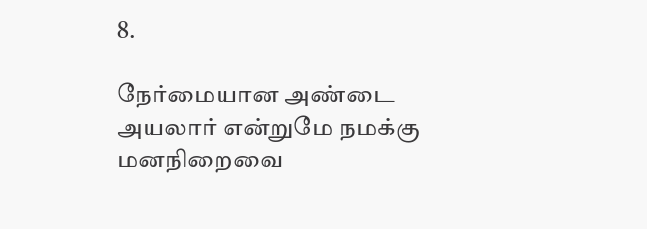8.

நேர்மையான அண்டை அயலார் என்றுமே நமக்கு மனநிறைவை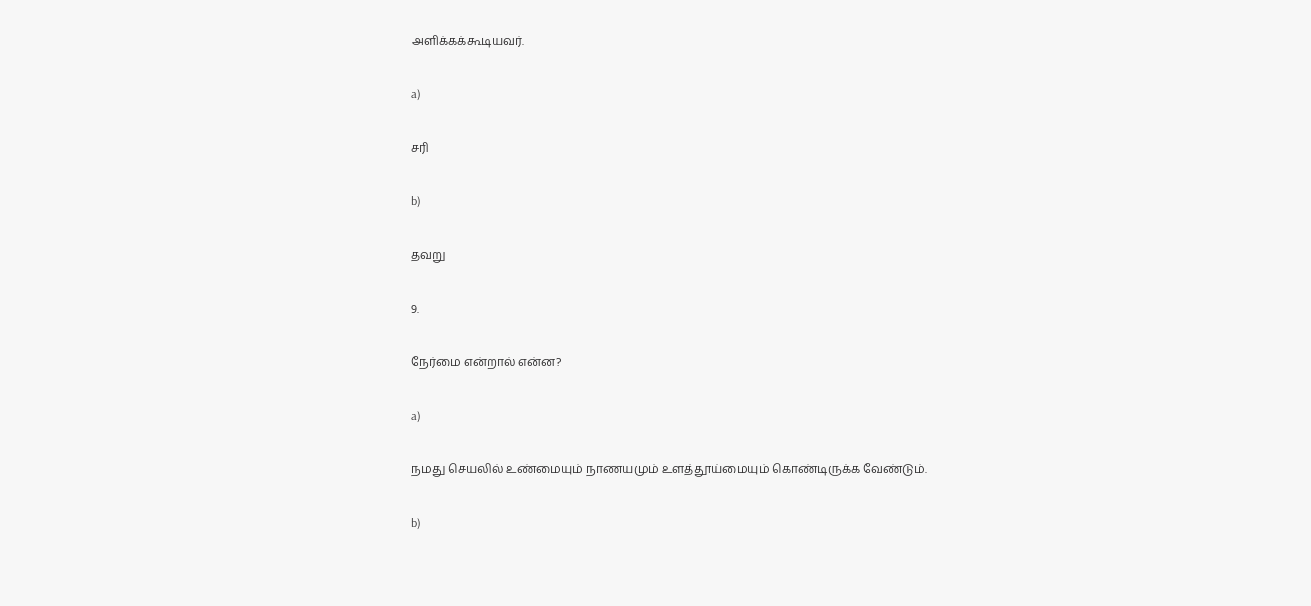அளிக்கக்கூடியவர்.

a)

சரி

b)

தவறு

9.

நேர்மை என்றால் என்ன?

a)

நமது செயலில் உண்மையும் நாணயமும் உளத்தூய்மையும் கொண்டிருக்க வேண்டும்.

b)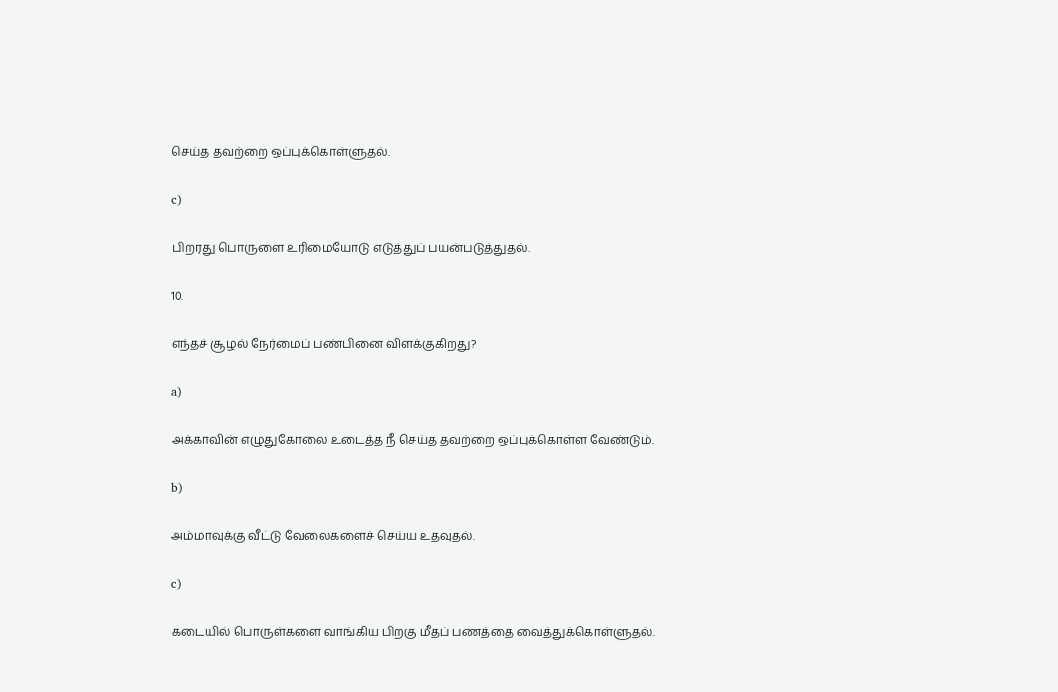செய்த தவற்றை ஒப்புக்கொள்ளுதல்.

c)

பிறரது பொருளை உரிமையோடு எடுத்துப் பயன்படுத்துதல்.

10.

எந்தச் சூழல் நேர்மைப் பண்பினை விளக்குகிறது?

a)

அக்காவின் எழுதுகோலை உடைத்த நீ செய்த தவற்றை ஒப்புக்கொள்ள வேண்டும்.

b)

அம்மாவுக்கு வீட்டு வேலைகளைச் செய்ய உதவுதல்.

c)

கடையில் பொருள்களை வாங்கிய பிறகு மீதப் பணத்தை வைத்துக்கொள்ளுதல்.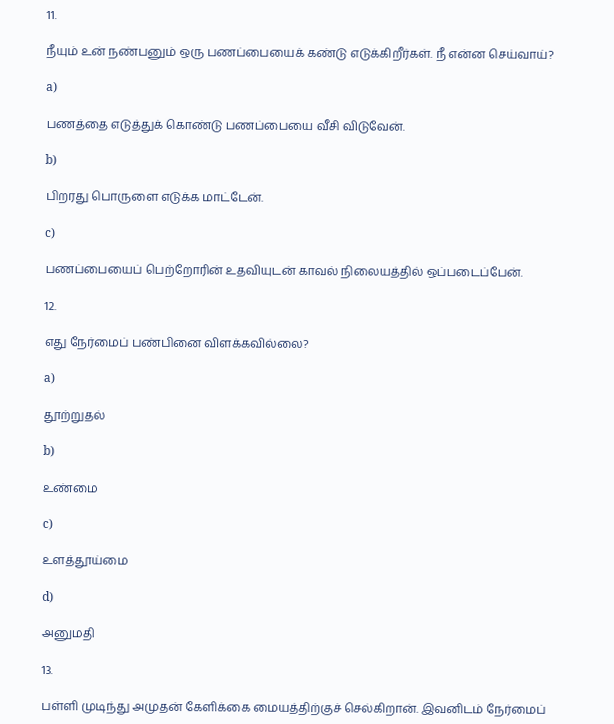11.

நீயும் உன் நண்பனும் ஒரு பணப்பையைக் கண்டு எடுக்கிறீர்கள். நீ என்ன செய்வாய்?

a)

பணத்தை எடுத்துக் கொண்டு பணப்பையை வீசி விடுவேன்.

b)

பிறரது பொருளை எடுக்க மாட்டேன்.

c)

பணப்பையைப் பெற்றோரின் உதவியுடன் காவல் நிலையத்தில் ஒப்படைப்பேன்.

12.

எது நேர்மைப் பண்பினை விளக்கவில்லை?

a)

தூற்றுதல்

b)

உண்மை

c)

உளத்தூய்மை

d)

அனுமதி

13.

பள்ளி முடிந்து அமுதன் கேளிக்கை மையத்திற்குச் செல்கிறான். இவனிடம் நேர்மைப்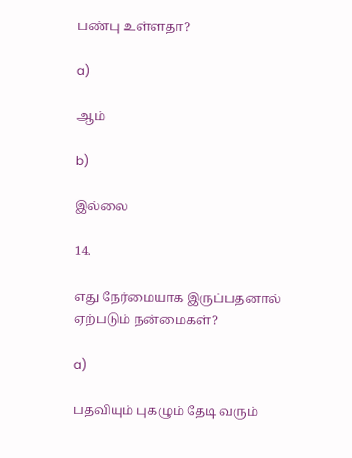பண்பு உள்ளதா?

a)

ஆம்

b)

இல்லை

14.

எது நேர்மையாக இருப்பதனால் ஏற்படும் நன்மைகள்?

a)

பதவியும் புகழும் தேடி வரும்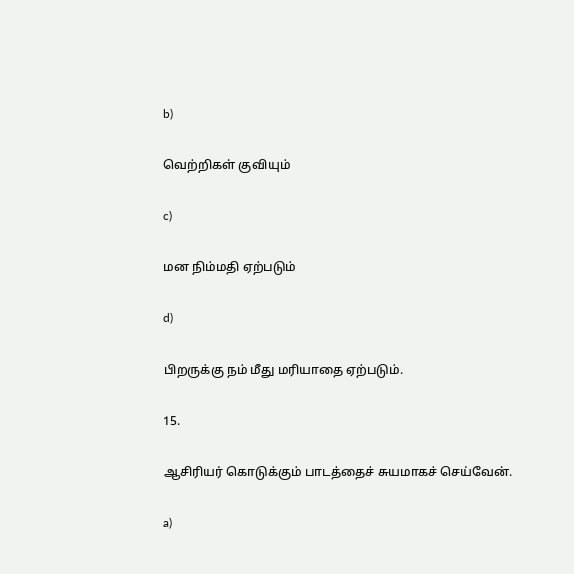b)

வெற்றிகள் குவியும்

c)

மன நிம்மதி ஏற்படும்

d)

பிறருக்கு நம் மீது மரியாதை ஏற்படும்.

15.

ஆசிரியர் கொடுக்கும் பாடத்தைச் சுயமாகச் செய்வேன்.

a)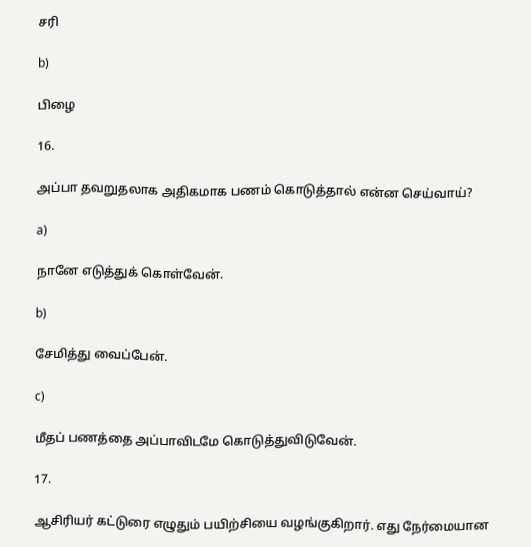சரி

b)

பிழை

16.

அப்பா தவறுதலாக அதிகமாக பணம் கொடுத்தால் என்ன செய்வாய்?

a)

நானே எடுத்துக் கொள்வேன்.

b)

சேமித்து வைப்பேன்.

c)

மீதப் பணத்தை அப்பாவிடமே கொடுத்துவிடுவேன்.

17.

ஆசிரியர் கட்டுரை எழுதும் பயிற்சியை வழங்குகிறார். எது நேர்மையான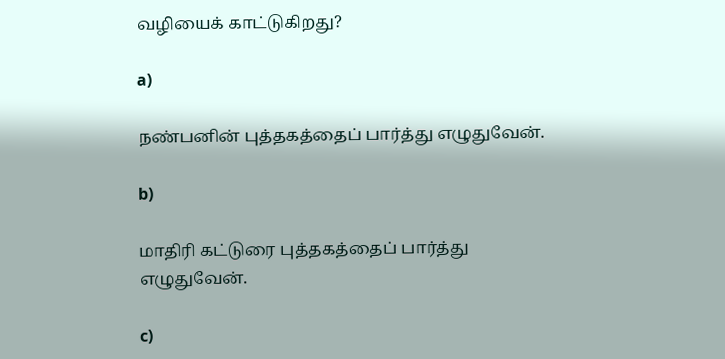வழியைக் காட்டுகிறது?

a)

நண்பனின் புத்தகத்தைப் பார்த்து எழுதுவேன்.

b)

மாதிரி கட்டுரை புத்தகத்தைப் பார்த்து எழுதுவேன்.

c)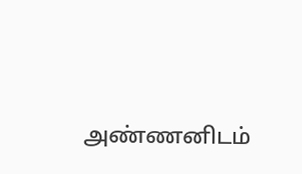அண்ணனிடம்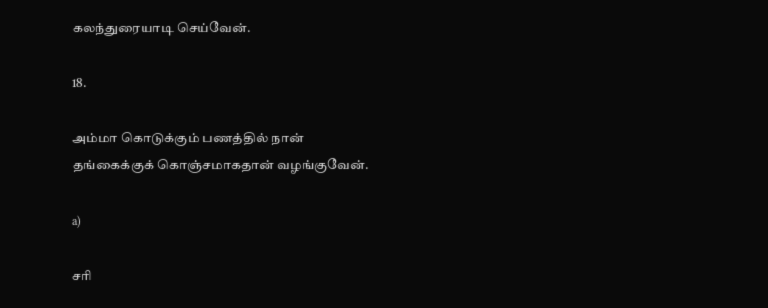கலந்துரையாடி செய்வேன்.

18.

அம்மா கொடுக்கும் பணத்தில் நான் தங்கைக்குக் கொஞ்சமாகதான் வழங்குவேன்.

a)

சரி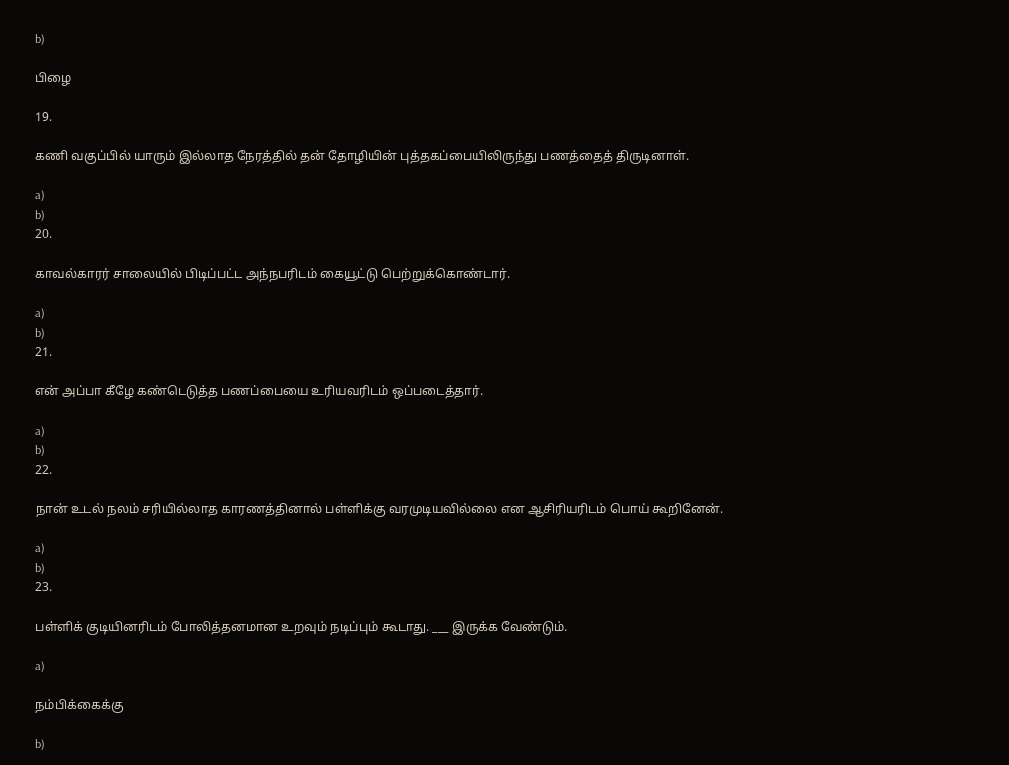b)

பிழை

19.

கணி வகுப்பில் யாரும் இல்லாத நேரத்தில் தன் தோழியின் புத்தகப்பையிலிருந்து பணத்தைத் திருடினாள்.

a)
b)
20.

காவல்காரர் சாலையில் பிடிப்பட்ட அந்நபரிடம் கையூட்டு பெற்றுக்கொண்டார்.

a)
b)
21.

என் அப்பா கீழே கண்டெடுத்த பணப்பையை உரியவரிடம் ஒப்படைத்தார்.

a)
b)
22.

நான் உடல் நலம் சரியில்லாத காரணத்தினால் பள்ளிக்கு வரமுடியவில்லை என ஆசிரியரிடம் பொய் கூறினேன்.

a)
b)
23.

பள்ளிக் குடியினரிடம் போலித்தனமான உறவும் நடிப்பும் கூடாது. ___ இருக்க வேண்டும்.

a)

நம்பிக்கைக்கு

b)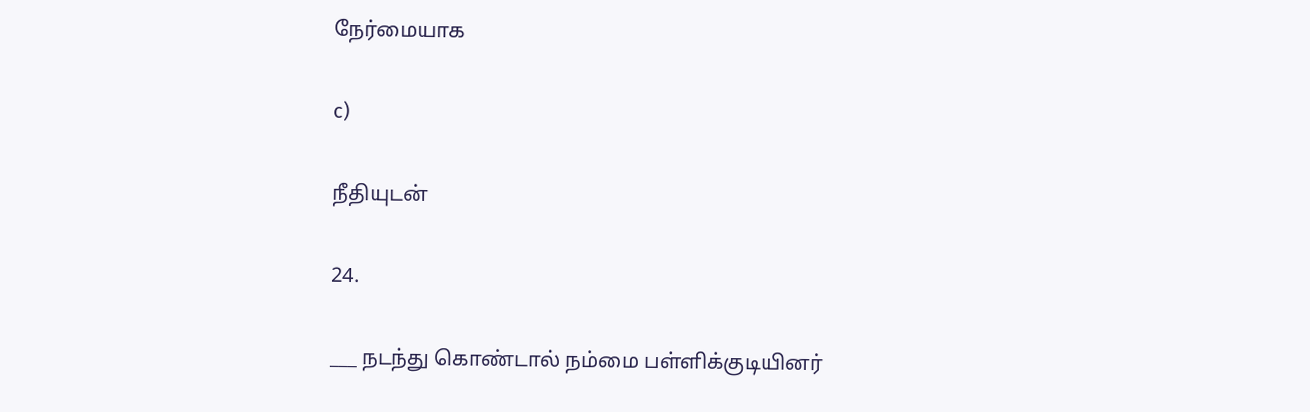நேர்மையாக

c)

நீதியுடன்

24.

___ நடந்து கொண்டால் நம்மை பள்ளிக்குடியினர்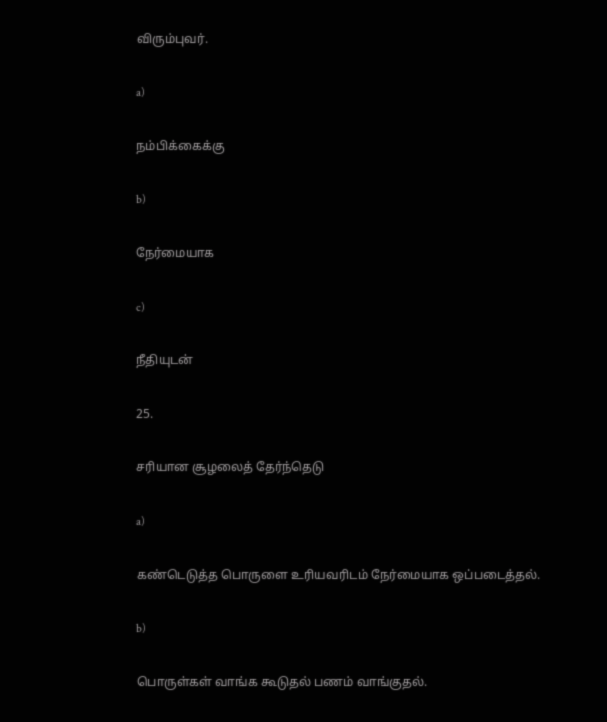விரும்புவர்.

a)

நம்பிக்கைக்கு

b)

நேர்மையாக

c)

நீதியுடன்

25.

சரியான சூழலைத் தேர்ந்தெடு

a)

கண்டெடுத்த பொருளை உரியவரிடம் நேர்மையாக ஒப்படைத்தல்.

b)

பொருள்கள் வாங்க கூடுதல் பணம் வாங்குதல்.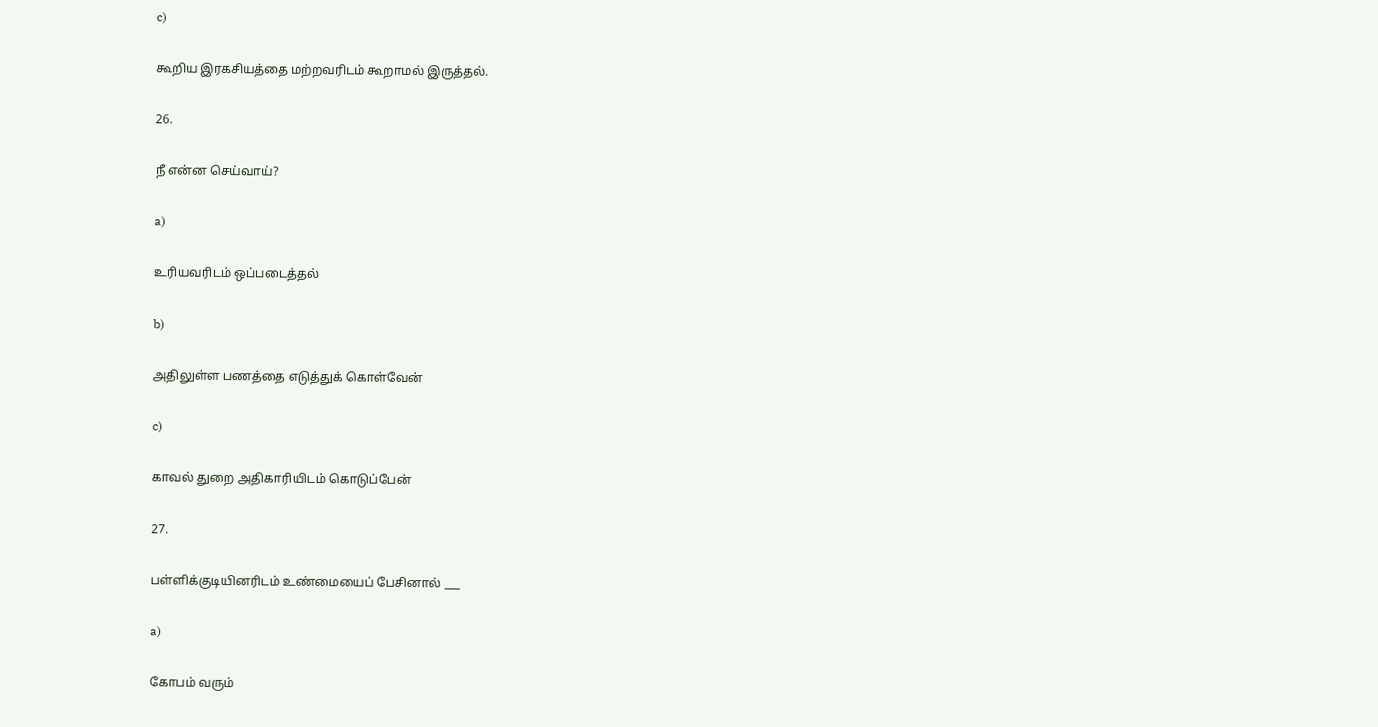c)

கூறிய இரகசியத்தை மற்றவரிடம் கூறாமல் இருத்தல்.

26.

நீ என்ன செய்வாய்?

a)

உரியவரிடம் ஒப்படைத்தல்

b)

அதிலுள்ள பணத்தை எடுத்துக் கொள்வேன்

c)

காவல் துறை அதிகாரியிடம் கொடுப்பேன்

27.

பள்ளிக்குடியினரிடம் உண்மையைப் பேசினால் ___

a)

கோபம் வரும்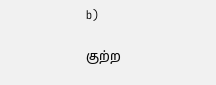b)

குற்ற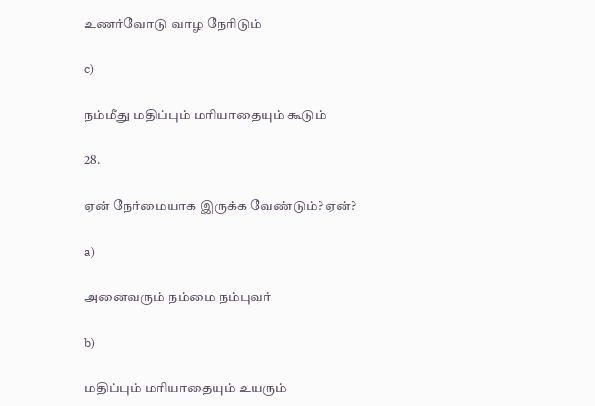உணர்வோடு வாழ நேரிடும்

c)

நம்மீது மதிப்பும் மரியாதையும் கூடும்

28.

ஏன் நேர்மையாக இருக்க வேண்டும்? ஏன்?

a)

அனைவரும் நம்மை நம்புவர்

b)

மதிப்பும் மரியாதையும் உயரும்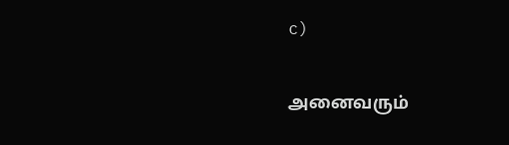c)

அனைவரும்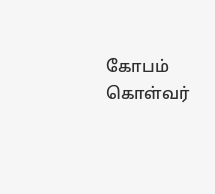கோபம் கொள்வர்